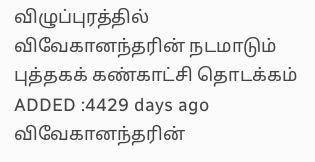விழுப்புரத்தில் விவேகானந்தரின் நடமாடும் புத்தகக் கண்காட்சி தொடக்கம்
ADDED :4429 days ago
விவேகானந்தரின்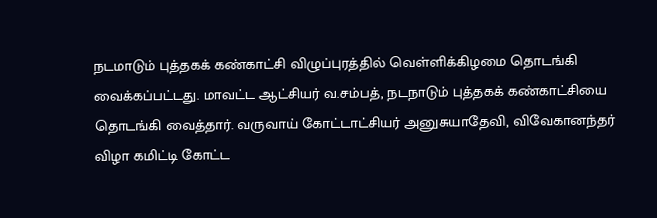நடமாடும் புத்தகக் கண்காட்சி விழுப்புரத்தில் வெள்ளிக்கிழமை தொடங்கி வைக்கப்பட்டது. மாவட்ட ஆட்சியர் வ.சம்பத், நடநாடும் புத்தகக் கண்காட்சியை தொடங்கி வைத்தார். வருவாய் கோட்டாட்சியர் அனுசுயாதேவி, விவேகானந்தர் விழா கமிட்டி கோட்ட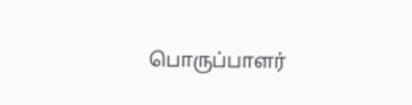பொருப்பாளர்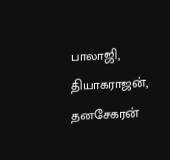பாலாஜி, தியாகராஜன், தனசேகரன்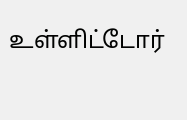உள்ளிட்டோர்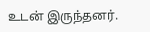உடன் இருந்தனர்.